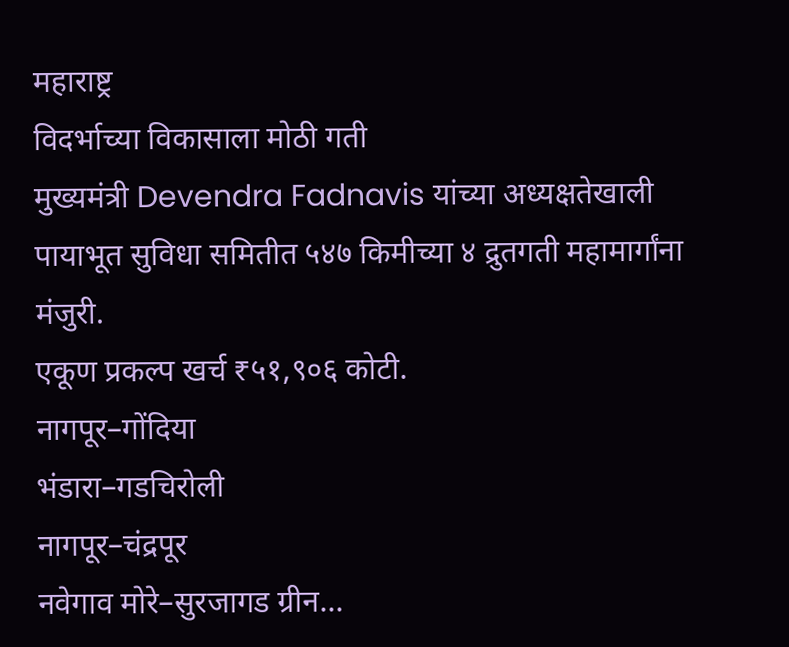महाराष्ट्र
विदर्भाच्या विकासाला मोठी गती
मुख्यमंत्री Devendra Fadnavis यांच्या अध्यक्षतेखाली पायाभूत सुविधा समितीत ५४७ किमीच्या ४ द्रुतगती महामार्गांना मंजुरी.
एकूण प्रकल्प खर्च ₹५१,९०६ कोटी.
नागपूर–गोंदिया
भंडारा–गडचिरोली
नागपूर–चंद्रपूर
नवेगाव मोरे–सुरजागड ग्रीन...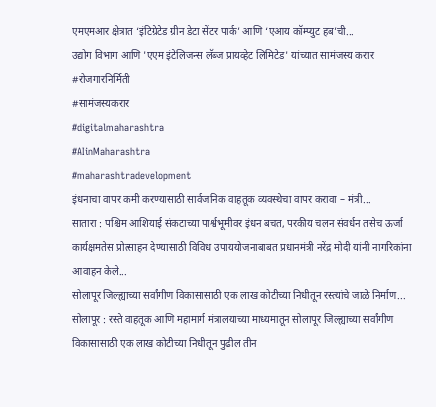एमएमआर क्षेत्रात ‘इंटिग्रेटेड ग्रीन डेटा सेंटर पार्क’ आणि ‘एआय कॉम्प्युट हब’ची...
उद्योग विभाग आणि 'एएम इंटेलिजन्स लॅब्ज प्रायव्हेट लिमिटेड' यांच्यात सामंजस्य करार
#रोजगारनिर्मिती
#सामंजस्यकरार
#digitalmaharashtra
#AIinMaharashtra
#maharashtradevelopment
इंधनाचा वापर कमी करण्यासाठी सार्वजनिक वाहतूक व्यवस्थेचा वापर करावा – मंत्री...
सातारा : पश्चिम आशियाई संकटाच्या पार्श्वभूमीवर इंधन बचत, परकीय चलन संवर्धन तसेच ऊर्जा कार्यक्षमतेस प्रोत्साहन देण्यासाठी विविध उपाययोजनाबाबत प्रधानमंत्री नरेंद्र मोदी यांनी नागरिकांना आवाहन केले...
सोलापूर जिल्ह्याच्या सर्वांगीण विकासासाठी एक लाख कोटीच्या निधीतून रस्त्यांचे जाळे निर्माण...
सोलापूर : रस्ते वाहतूक आणि महामार्ग मंत्रालयाच्या माध्यमातून सोलापूर जिल्ह्याच्या सर्वांगीण विकासासाठी एक लाख कोटीच्या निधीतून पुढील तीन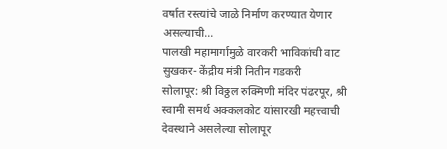वर्षात रस्त्यांचे जाळे निर्माण करण्यात येणार असल्याची...
पालखी महामार्गामुळे वारकरी भाविकांची वाट सुखकर- केंद्रीय मंत्री नितीन गडकरी
सोलापूर: श्री विठ्ठल रुक्मिणी मंदिर पंढरपूर, श्री स्वामी समर्थ अक्कलकोट यांसारखी महत्त्वाची देवस्थाने असलेल्या सोलापूर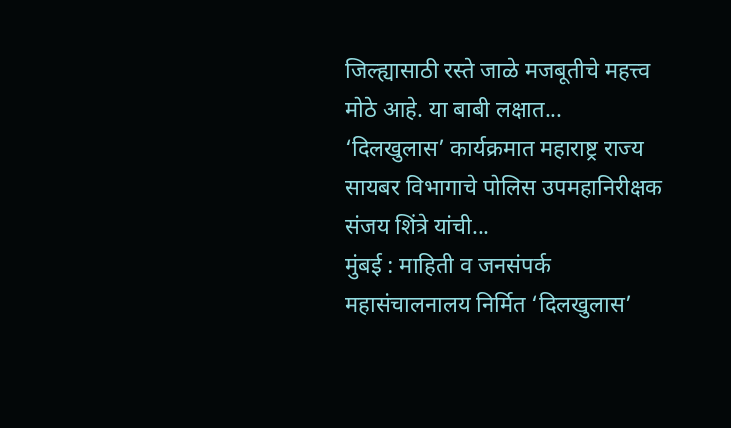जिल्ह्यासाठी रस्ते जाळे मजबूतीचे महत्त्व मोठे आहे. या बाबी लक्षात...
‘दिलखुलास’ कार्यक्रमात महाराष्ट्र राज्य सायबर विभागाचे पोलिस उपमहानिरीक्षक संजय शिंत्रे यांची...
मुंबई : माहिती व जनसंपर्क महासंचालनालय निर्मित ‘दिलखुलास’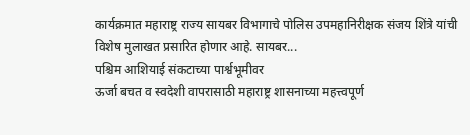कार्यक्रमात महाराष्ट्र राज्य सायबर विभागाचे पोलिस उपमहानिरीक्षक संजय शिंत्रे यांची विशेष मुलाखत प्रसारित होणार आहे. सायबर...
पश्चिम आशियाई संकटाच्या पार्श्वभूमीवर
ऊर्जा बचत व स्वदेशी वापरासाठी महाराष्ट्र शासनाच्या महत्त्वपूर्ण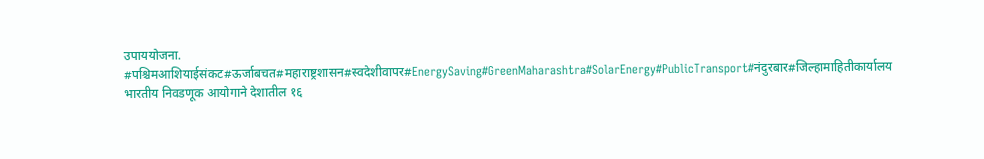उपाययोजना.
#पश्चिमआशियाईसंकट#ऊर्जाबचत#महाराष्ट्रशासन#स्वदेशीवापर#EnergySaving#GreenMaharashtra#SolarEnergy#PublicTransport#नंदुरबार#जिल्हामाहितीकार्यालय
भारतीय निवडणूक आयोगाने देशातील १६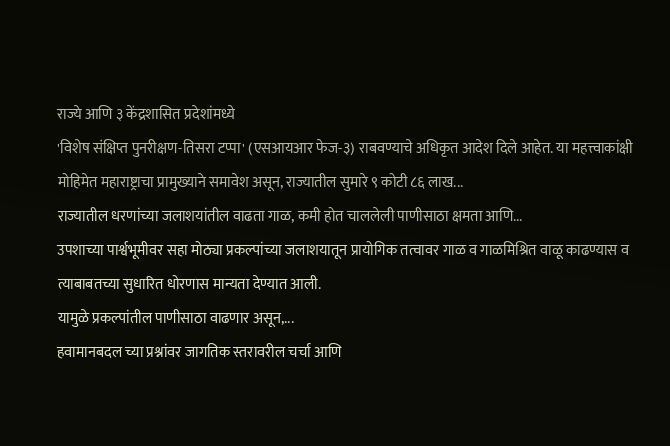राज्ये आणि ३ केंद्रशासित प्रदेशांमध्ये
'विशेष संक्षिप्त पुनरीक्षण-तिसरा टप्पा' (एसआयआर फेज-३) राबवण्याचे अधिकृत आदेश दिले आहेत. या महत्त्वाकांक्षी मोहिमेत महाराष्ट्राचा प्रामुख्याने समावेश असून, राज्यातील सुमारे ९ कोटी ८६ लाख...
राज्यातील धरणांच्या जलाशयांतील वाढता गाळ, कमी होत चाललेली पाणीसाठा क्षमता आणि...
उपशाच्या पार्श्वभूमीवर सहा मोठ्या प्रकल्पांच्या जलाशयातून प्रायोगिक तत्वावर गाळ व गाळमिश्रित वाळू काढण्यास व त्याबाबतच्या सुधारित धोरणास मान्यता देण्यात आली.
यामुळे प्रकल्पांतील पाणीसाठा वाढणार असून,...
हवामानबदल च्या प्रश्नांवर जागतिक स्तरावरील चर्चा आणि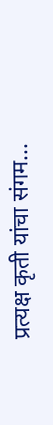प्रत्यक्ष कृती यांचा संगम...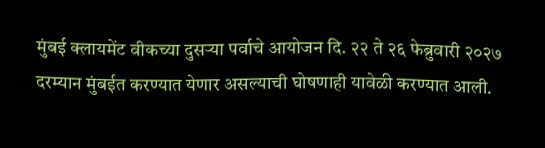मुंबई क्लायमेंट वीकच्या दुसऱ्या पर्वाचे आयोजन दि. २२ ते २६ फेब्रुवारी २०२७ दरम्यान मुंबईत करण्यात येणार असल्याची घोषणाही यावेळी करण्यात आली.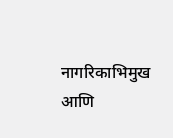नागरिकाभिमुख आणि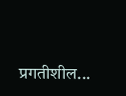प्रगतीशील...